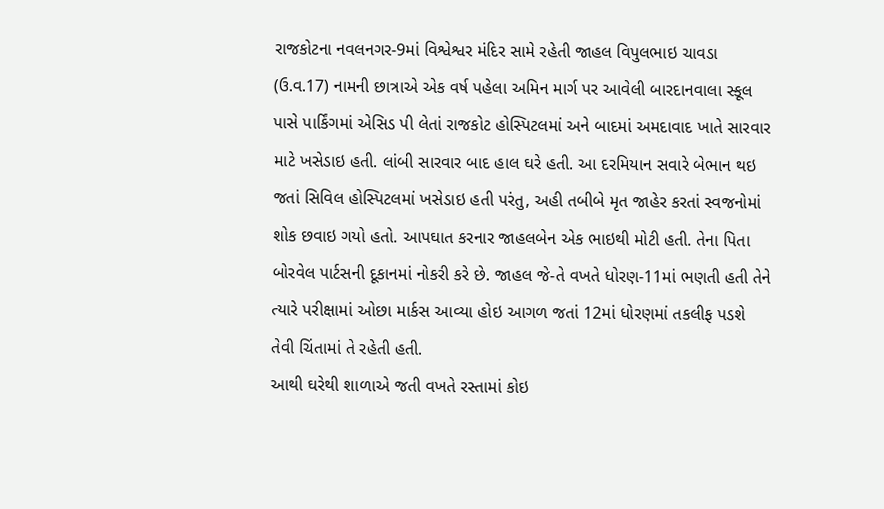રાજકોટના નવલનગર-9માં વિશ્વેશ્વર મંદિર સામે રહેતી જાહલ વિપુલભાઇ ચાવડા (ઉ.વ.17) નામની છાત્રાએ એક વર્ષ પહેલા અમિન માર્ગ પર આવેલી બારદાનવાલા સ્કૂલ પાસે પાર્કિંગમાં એસિડ પી લેતાં રાજકોટ હોસ્પિટલમાં અને બાદમાં અમદાવાદ ખાતે સારવાર માટે ખસેડાઇ હતી. લાંબી સારવાર બાદ હાલ ઘરે હતી. આ દરમિયાન સવારે બેભાન થઇ જતાં સિવિલ હોસ્પિટલમાં ખસેડાઇ હતી પરંતુ, અહી તબીબે મૃત જાહેર કરતાં સ્વજનોમાં શોક છવાઇ ગયો હતો. આપઘાત કરનાર જાહલબેન એક ભાઇથી મોટી હતી. તેના પિતા બોરવેલ પાર્ટસની દૂકાનમાં નોકરી કરે છે. જાહલ જે-તે વખતે ધોરણ-11માં ભણતી હતી તેને ત્યારે પરીક્ષામાં ઓછા માર્કસ આવ્યા હોઇ આગળ જતાં 12માં ધોરણમાં તકલીફ પડશે તેવી ચિંતામાં તે રહેતી હતી.
આથી ઘરેથી શાળાએ જતી વખતે રસ્તામાં કોઇ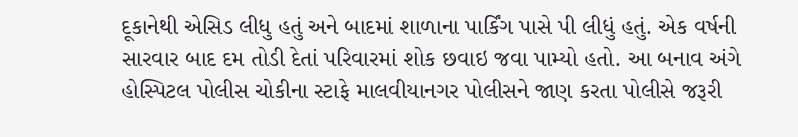દૂકાનેથી એસિડ લીધુ હતું અને બાદમાં શાળાના પાર્કિંગ પાસે પી લીધું હતું. એક વર્ષની સારવાર બાદ દમ તોડી દેતાં પરિવારમાં શોક છવાઇ જવા પામ્યો હતો. આ બનાવ અંગે હોસ્પિટલ પોલીસ ચોકીના સ્ટાફે માલવીયાનગર પોલીસને જાણ કરતા પોલીસે જરૂરી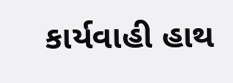કાર્યવાહી હાથ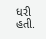ધરી હતી.